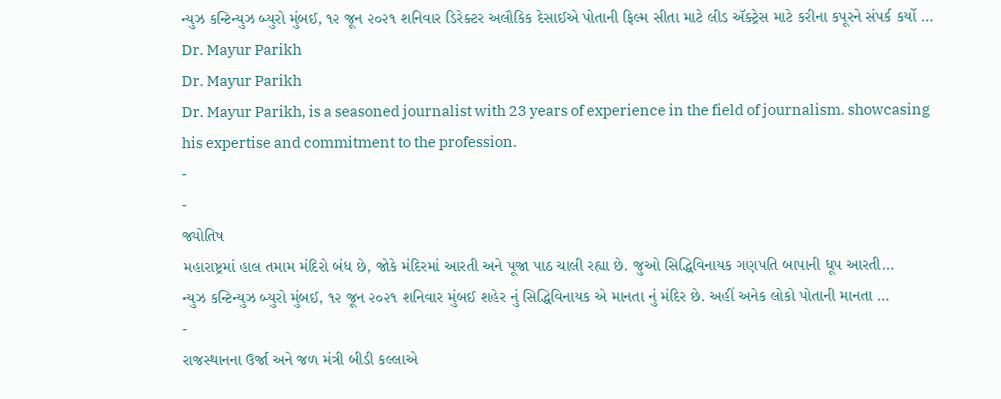ન્યુઝ કન્ટિન્યુઝ બ્યુરો મુંબઈ, ૧૨ જૂન ૨૦૨૧ શનિવાર ડિરેક્ટર અલૌકિક દેસાઈએ પોતાની ફિલ્મ સીતા માટે લીડ ઍક્ટ્રેસ માટે કરીના કપૂરને સંપર્ક કર્યો …
Dr. Mayur Parikh
Dr. Mayur Parikh
Dr. Mayur Parikh, is a seasoned journalist with 23 years of experience in the field of journalism. showcasing his expertise and commitment to the profession.
-
-
જ્યોતિષ
મહારાષ્ટ્રમાં હાલ તમામ મંદિરો બંધ છે, જોકે મંદિરમાં આરતી અને પૂજા પાઠ ચાલી રહ્યા છે. જુઓ સિદ્ધિવિનાયક ગણપતિ બાપાની ધૂપ આરતી…
ન્યુઝ કન્ટિન્યુઝ બ્યુરો મુંબઈ, ૧૨ જૂન ૨૦૨૧ શનિવાર મુંબઈ શહેર નું સિદ્ધિવિનાયક એ માનતા નું મંદિર છે. અહીં અનેક લોકો પોતાની માનતા …
-
રાજસ્થાનના ઉર્જા અને જળ મંત્રી બીડી કલ્લાએ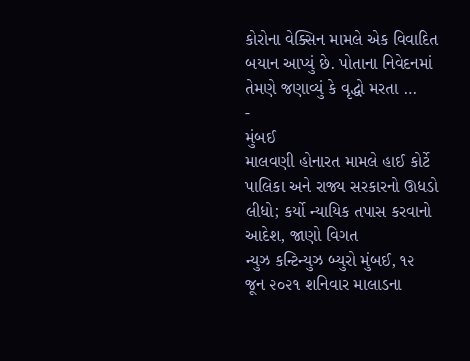કોરોના વેક્સિન મામલે એક વિવાદિત બયાન આપ્યું છે. પોતાના નિવેદનમાં તેમણે જણાવ્યું કે વૃદ્ધો મરતા …
-
મુંબઈ
માલવણી હોનારત મામલે હાઈ કોર્ટે પાલિકા અને રાજ્ય સરકારનો ઊધડો લીધો; કર્યો ન્યાયિક તપાસ કરવાનો આદેશ, જાણો વિગત
ન્યુઝ કન્ટિન્યુઝ બ્યુરો મુંબઈ, ૧૨ જૂન ૨૦૨૧ શનિવાર માલાડના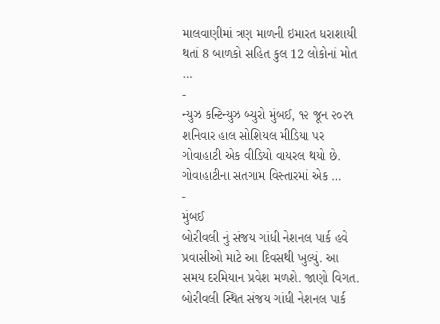માલવાણીમાં ત્રણ માળની ઇમારત ધરાશાયી થતાં 8 બાળકો સહિત કુલ 12 લોકોનાં મોત …
-
ન્યુઝ કન્ટિન્યુઝ બ્યુરો મુંબઈ, ૧૨ જૂન ૨૦૨૧ શનિવાર હાલ સોશિયલ મીડિયા પર ગોવાહાટી એક વીડિયો વાયરલ થયો છે. ગોવાહાટીના સતગામ વિસ્તારમાં એક …
-
મુંબઈ
બોરીવલી નું સંજય ગાંધી નેશનલ પાર્ક હવે પ્રવાસીઓ માટે આ દિવસથી ખુલ્યું. આ સમય દરમિયાન પ્રવેશ મળશે. જાણો વિગત.
બોરીવલી સ્થિત સંજય ગાંધી નેશનલ પાર્ક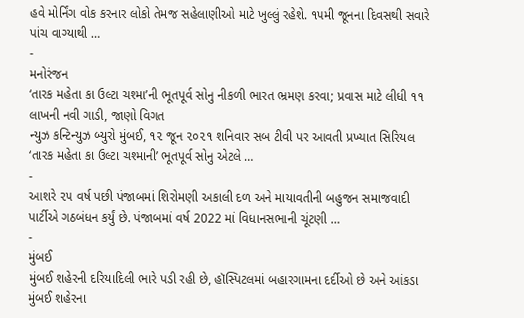હવે મોર્નિંગ વોક કરનાર લોકો તેમજ સહેલાણીઓ માટે ખુલ્લું રહેશે. ૧૫મી જૂનના દિવસથી સવારે પાંચ વાગ્યાથી …
-
મનોરંજન
‘તારક મહેતા કા ઉલ્ટા ચશ્મા’ની ભૂતપૂર્વ સોનુ નીકળી ભારત ભ્રમણ કરવા; પ્રવાસ માટે લીધી ૧૧ લાખની નવી ગાડી, જાણો વિગત
ન્યુઝ કન્ટિન્યુઝ બ્યુરો મુંબઈ, ૧૨ જૂન ૨૦૨૧ શનિવાર સબ ટીવી પર આવતી પ્રખ્યાત સિરિયલ ‘તારક મહેતા કા ઉલ્ટા ચશ્માની’ ભૂતપૂર્વ સોનુ એટલે …
-
આશરે ૨૫ વર્ષ પછી પંજાબમાં શિરોમણી અકાલી દળ અને માયાવતીની બહુજન સમાજવાદી પાર્ટીએ ગઠબંધન કર્યું છે. પંજાબમાં વર્ષ 2022 માં વિધાનસભાની ચૂંટણી …
-
મુંબઈ
મુંબઈ શહેરની દરિયાદિલી ભારે પડી રહી છે, હૉસ્પિટલમાં બહારગામના દર્દીઓ છે અને આંકડા મુંબઈ શહેરના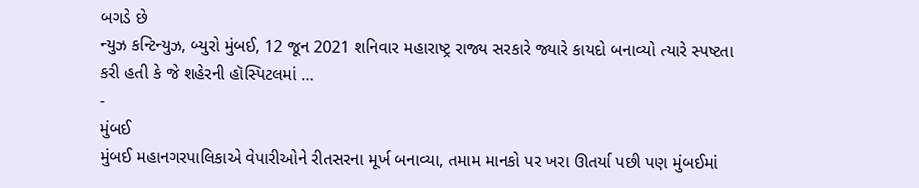બગડે છે
ન્યુઝ કન્ટિન્યુઝ, બ્યુરો મુંબઈ, 12 જૂન 2021 શનિવાર મહારાષ્ટ્ર રાજ્ય સરકારે જ્યારે કાયદો બનાવ્યો ત્યારે સ્પષ્ટતા કરી હતી કે જે શહેરની હૉસ્પિટલમાં …
-
મુંબઈ
મુંબઈ મહાનગરપાલિકાએ વેપારીઓને રીતસરના મૂર્ખ બનાવ્યા, તમામ માનકો પર ખરા ઊતર્યા પછી પણ મુંબઈમાં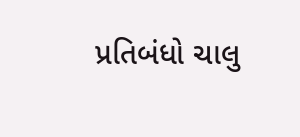પ્રતિબંધો ચાલુ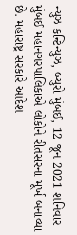ન્યુઝ કન્ટિન્યુઝ, બ્યુરો મુંબઈ, 12 જૂન 2021 શનિવાર મુંબઈ મહાનગરપાલિકાએ લોકોને રીતસરના મૂર્ખ બનાવ્યા છે. મહારાષ્ટ્ર સરકારે આદેશ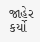જાહેર કર્યો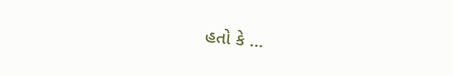હતો કે …